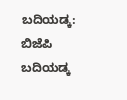ಬದಿಯಡ್ಕ: ಬಿಜೆಪಿ ಬದಿಯಡ್ಕ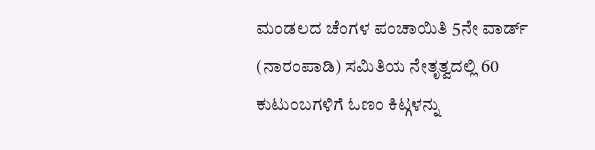ಮಂಡಲದ ಚೆಂಗಳ ಪಂಚಾಯಿತಿ 5ನೇ ವಾರ್ಡ್ (ನಾರಂಪಾಡಿ) ಸಮಿತಿಯ ನೇತೃತ್ವದಲ್ಲಿ 60 ಕುಟುಂಬಗಳಿಗೆ ಓಣಂ ಕಿಟ್ಗಳನ್ನು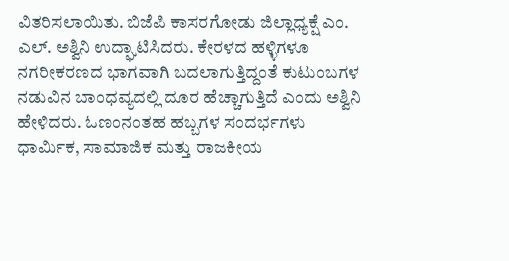ವಿತರಿಸಲಾಯಿತು. ಬಿಜೆಪಿ ಕಾಸರಗೋಡು ಜಿಲ್ಲಾಧ್ಯಕ್ಷೆ ಎಂ. ಎಲ್. ಅಶ್ವಿನಿ ಉದ್ಘಾಟಿಸಿದರು. ಕೇರಳದ ಹಳ್ಳಿಗಳೂ ನಗರೀಕರಣದ ಭಾಗವಾಗಿ ಬದಲಾಗುತ್ತಿದ್ದಂತೆ ಕುಟುಂಬಗಳ ನಡುವಿನ ಬಾಂಧವ್ಯದಲ್ಲಿ ದೂರ ಹೆಚ್ಚಾಗುತ್ತಿದೆ ಎಂದು ಅಶ್ವಿನಿ ಹೇಳಿದರು. ಓಣಂನಂತಹ ಹಬ್ಬಗಳ ಸಂದರ್ಭಗಳು ಧಾರ್ಮಿಕ, ಸಾಮಾಜಿಕ ಮತ್ತು ರಾಜಕೀಯ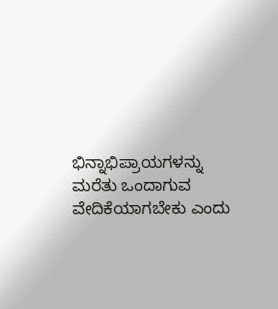ಭಿನ್ನಾಭಿಪ್ರಾಯಗಳನ್ನು ಮರೆತು ಒಂದಾಗುವ ವೇದಿಕೆಯಾಗಬೇಕು ಎಂದು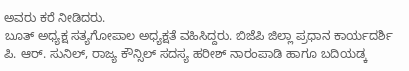ಅವರು ಕರೆ ನೀಡಿದರು.
ಬೂತ್ ಅಧ್ಯಕ್ಷ ಸತ್ಯಗೋಪಾಲ ಅಧ್ಯಕ್ಷತೆ ವಹಿಸಿದ್ದರು. ಬಿಜೆಪಿ ಜಿಲ್ಲಾ ಪ್ರಧಾನ ಕಾರ್ಯದರ್ಶಿ ಪಿ. ಆರ್. ಸುನಿಲ್, ರಾಜ್ಯ ಕೌನ್ಸಿಲ್ ಸದಸ್ಯ ಹರೀಶ್ ನಾರಂಪಾಡಿ ಹಾಗೂ ಬದಿಯಡ್ಕ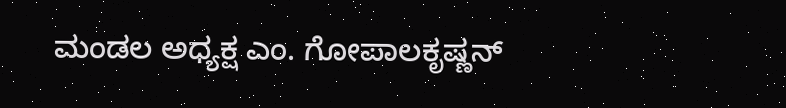ಮಂಡಲ ಅಧ್ಯಕ್ಷ ಎಂ. ಗೋಪಾಲಕೃಷ್ಣನ್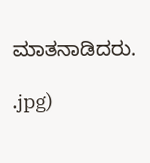ಮಾತನಾಡಿದರು.

.jpg)